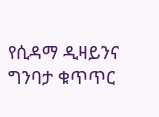የሲዳማ ዲዛይንና ግንባታ ቁጥጥር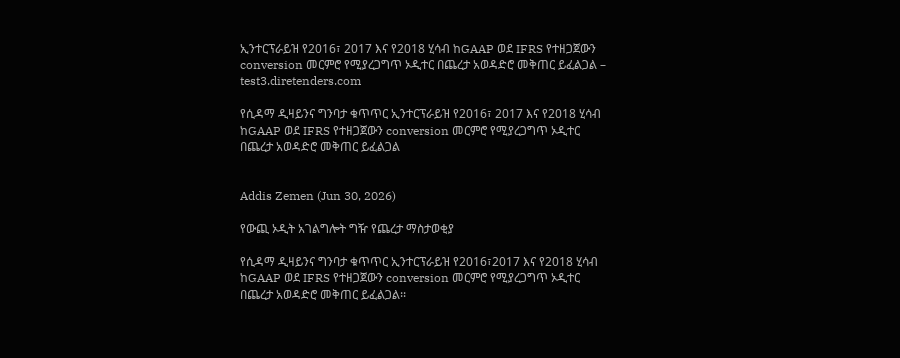ኢንተርፕራይዝ የ2016፣ 2017 እና የ2018 ሂሳብ ከGAAP ወደ IFRS የተዘጋጀውን conversion መርምሮ የሚያረጋግጥ ኦዲተር በጨረታ አወዳድሮ መቅጠር ይፈልጋል – test3.diretenders.com

የሲዳማ ዲዛይንና ግንባታ ቁጥጥር ኢንተርፕራይዝ የ2016፣ 2017 እና የ2018 ሂሳብ ከGAAP ወደ IFRS የተዘጋጀውን conversion መርምሮ የሚያረጋግጥ ኦዲተር በጨረታ አወዳድሮ መቅጠር ይፈልጋል


Addis Zemen (Jun 30, 2026)

የውጪ ኦዲት አገልግሎት ግዥ የጨረታ ማስታወቂያ

የሲዳማ ዲዛይንና ግንባታ ቁጥጥር ኢንተርፕራይዝ የ2016፣2017 እና የ2018 ሂሳብ ከGAAP ወደ IFRS የተዘጋጀውን conversion መርምሮ የሚያረጋግጥ ኦዲተር በጨረታ አወዳድሮ መቅጠር ይፈልጋል፡፡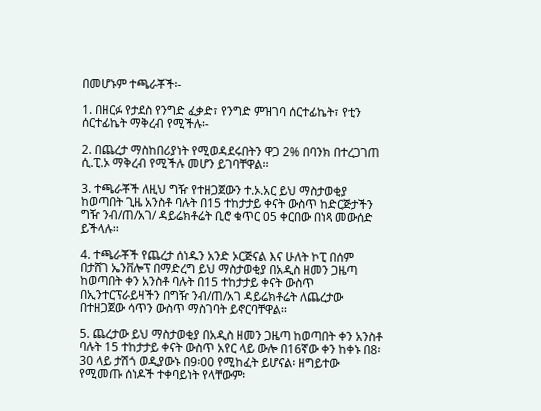በመሆኑም ተጫራቾች፡-

1. በዘርፉ የታደስ የንግድ ፈቃድ፣ የንግድ ምዝገባ ሰርተፊኬት፣ የቲን ሰርተፊኬት ማቅረብ የሚችሉ፡-

2. በጨረታ ማስከበሪያነት የሚወዳደሩበትን ዋጋ 2% በባንክ በተረጋገጠ ሲ.ፒ.ኦ ማቅረብ የሚችሉ መሆን ይገባቸዋል፡፡

3. ተጫራቾች ለዚህ ግዥ የተዘጋጀውን ተ.ኦ.አር ይህ ማስታወቂያ ከወጣበት ጊዜ አንስቶ ባሉት በ15 ተከታታይ ቀናት ውስጥ ከድርጅታችን ግዥ ንብ/ጠ/አገ/ ዳይሬክቶሬት ቢሮ ቁጥር 05 ቀርበው በነጻ መውሰድ ይችላሉ፡፡

4. ተጫራቾች የጨረታ ሰነዱን አንድ ኦርጅናል እና ሁለት ኮፒ በሰም በታሸገ ኤንቨሎፕ በማድረግ ይህ ማስታወቂያ በአዲስ ዘመን ጋዜጣ ከወጣበት ቀን አንስቶ ባሉት በ15 ተከታታይ ቀናት ውስጥ በኢንተርፕራይዛችን በግዥ ንብ/ጠ/አገ ዳይሬክቶሬት ለጨረታው በተዘጋጀው ሳጥን ውስጥ ማስገባት ይኖርባቸዋል፡፡

5. ጨረታው ይህ ማስታወቂያ በአዲስ ዘመን ጋዜጣ ከወጣበት ቀን አንስቶ ባሉት 15 ተከታታይ ቀናት ውስጥ አየር ላይ ውሎ በ16ኛው ቀን ከቀኑ በ8፡30 ላይ ታሽጎ ወዲያውኑ በ9፡00 የሚከፈት ይሆናል፡ ዘግይተው የሚመጡ ሰነዶች ተቀባይነት የላቸውም፡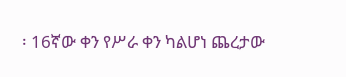፡ 16ኛው ቀን የሥራ ቀን ካልሆነ ጨረታው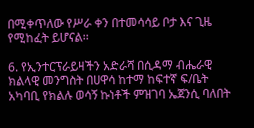በሚቀጥለው የሥራ ቀን በተመሳሳይ ቦታ እና ጊዜ የሚከፈት ይሆናል፡፡

6. የኢንተርፕራይዛችን አድራሻ በሲዳማ ብሔራዊ ክልላዊ መንግስት በሀዋሳ ከተማ ከፍተኛ ፍ/ቤት አካባቢ የክልሉ ወሳኝ ኩነቶች ምዝገባ ኤጀንሲ ባለበት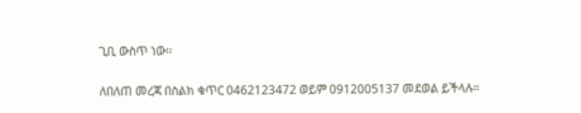ጊቢ ውስጥ ነው፡፡

ለበለጠ መረጃ በስልክ ቁጥር 0462123472 ወይም 0912005137 መደወል ይችላሉ።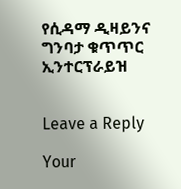የሲዳማ ዲዛይንና ግንባታ ቁጥጥር ኢንተርፕራይዝ


Leave a Reply

Your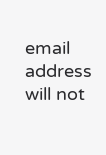email address will not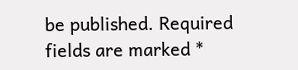be published. Required fields are marked *